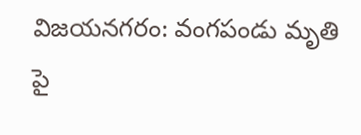విజయనగరం: వంగపండు మృతి పై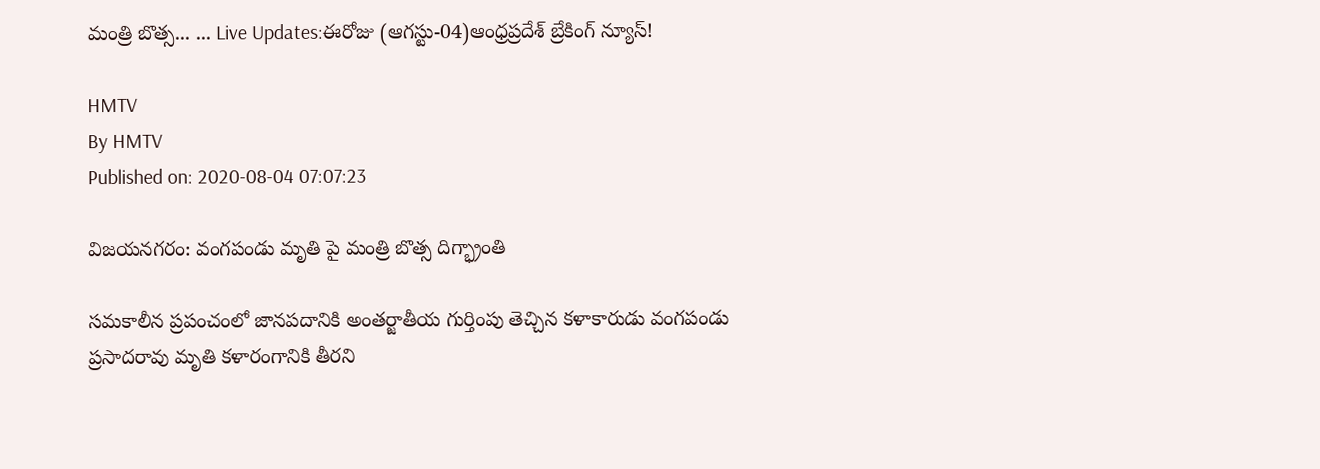మంత్రి బొత్స... ... Live Updates:ఈరోజు (ఆగస్టు-04)ఆంధ్రప్రదేశ్ బ్రేకింగ్ న్యూస్!

HMTV
By HMTV
Published on: 2020-08-04 07:07:23

విజయనగరం: వంగపండు మృతి పై మంత్రి బొత్స దిగ్భ్రాంతి

సమకాలీన ప్రపంచంలో జానపదానికి అంతర్జాతీయ గుర్తింపు తెచ్చిన కళాకారుడు వంగపండు ప్రసాదరావు మృతి కళారంగానికి తీరని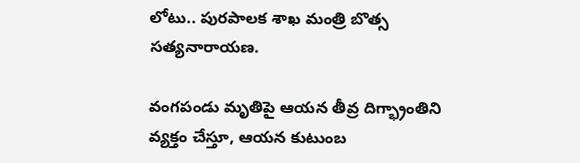లోటు.. పురపాలక శాఖ మంత్రి బొత్స సత్యనారాయణ.

వంగపండు మృతిపై ఆయన తీవ్ర దిగ్భ్రాంతిని వ్యక్తం చేస్తూ, ఆయన కుటుంబ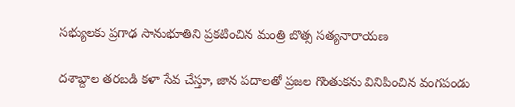సభ్యులకు ప్రగాఢ సానుభూతిని ప్రకటించిన మంత్రి బొత్స సత్యనారాయణ

దశాబ్దాల తరబడి కళా సేవ చేస్తూ, జాన పదాలతో ప్రజల గొంతుకను వినిపించిన వంగపండు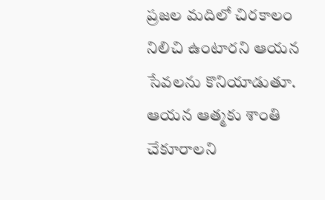ప్రజల మదిలో చిరకాలం నిలిచి ఉంటారని ఆయన సేవలను కొనియాడుతూ. ఆయన ఆత్మకు శాంతి చేకూరాలని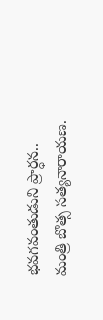భవగవంతుడుని ప్రార్ధన.. మంత్రి బొత్స సత్యనారాయణ.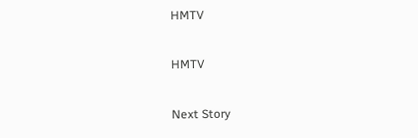HMTV

HMTV

Next Story